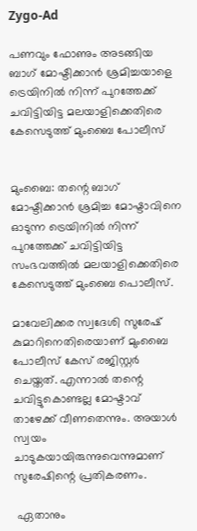Zygo-Ad

പണവും ഫോണും അടങ്ങിയ ബാഗ് മോഷ്ടിക്കാൻ ശ്രമിച്ചയാളെ ട്രെയിനില്‍ നിന്ന് പുറത്തേക്ക് ചവിട്ടിയിട്ട മലയാളിക്കെതിരെ കേസെടുത്ത് മുംബൈ പോലീസ്


മുംബൈ: തന്റെ ബാഗ് മോഷ്ടിക്കാൻ ശ്രമിച്ച മോഷ്ടാവിനെ ഓടുന്ന ട്രെയിനില്‍ നിന്ന് പുറത്തേക്ക് ചവിട്ടിയിട്ട സംഭവത്തില്‍ മലയാളിക്കെതിരെ കേസെടുത്ത് മുംബൈ പൊലീസ്.

മാവേലിക്കര സ്വദേശി സുരേഷ് കുമാറിനെതിരെയാണ് മുംബൈ പോലീസ് കേസ് രജിസ്റ്റർ ചെയ്തത്. എന്നാല്‍ തന്റെ ചവിട്ടുകൊണ്ടല്ല മോഷ്ടാവ് താഴേക്ക് വീണതെന്നും. അയാള്‍ സ്വയം ചാടുകയായിരുന്നുവെന്നുമാണ് സുരേഷിന്റെ പ്രതികരണം.

 ഏതാനും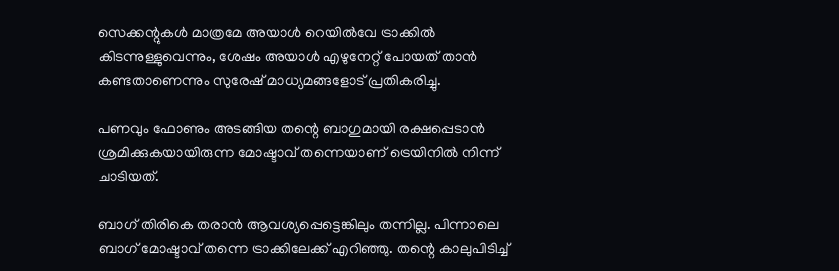സെക്കന്റുകള്‍ മാത്രമേ അയാള്‍ റെയില്‍വേ ട്രാക്കില്‍ കിടന്നുള്ളുവെന്നും, ശേഷം അയാള്‍ എഴുനേറ്റ് പോയത് താൻ കണ്ടതാണെന്നും സുരേഷ് മാധ്യമങ്ങളോട് പ്രതികരിച്ചു.

പണവും ഫോണും അടങ്ങിയ തന്റെ ബാഗുമായി രക്ഷപ്പെടാന്‍ ശ്രമിക്കുകയായിരുന്ന മോഷ്ടാവ് തന്നെയാണ് ട്രെയിനില്‍ നിന്ന് ചാടിയത്.

ബാഗ് തിരികെ തരാന്‍ ആവശ്യപ്പെട്ടെങ്കിലും തന്നില്ല. പിന്നാലെ ബാഗ് മോഷ്ടാവ് തന്നെ ട്രാക്കിലേക്ക് എറിഞ്ഞു. തന്റെ കാലുപിടിച്ച്‌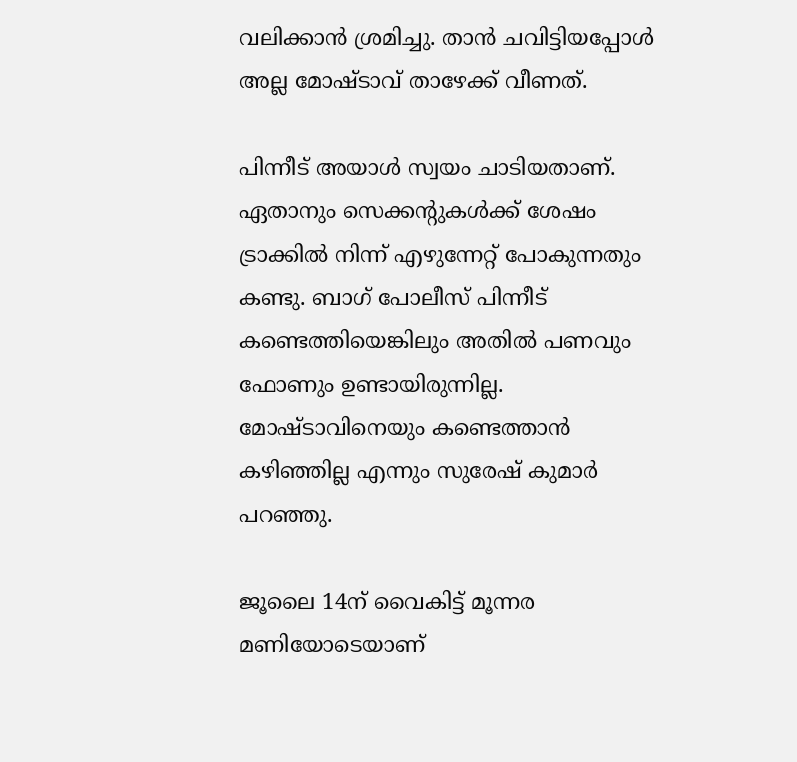വലിക്കാന്‍ ശ്രമിച്ചു. താന്‍ ചവിട്ടിയപ്പോള്‍ അല്ല മോഷ്ടാവ് താഴേക്ക് വീണത്.

പിന്നീട് അയാള്‍ സ്വയം ചാടിയതാണ്. ഏതാനും സെക്കന്റുകള്‍ക്ക് ശേഷം ട്രാക്കില്‍ നിന്ന് എഴുന്നേറ്റ് പോകുന്നതും കണ്ടു. ബാഗ് പോലീസ് പിന്നീട് കണ്ടെത്തിയെങ്കിലും അതില്‍ പണവും ഫോണും ഉണ്ടായിരുന്നില്ല. മോഷ്ടാവിനെയും കണ്ടെത്താന്‍ കഴിഞ്ഞില്ല എന്നും സുരേഷ് കുമാര്‍ പറഞ്ഞു.

ജൂലൈ 14ന് വൈകിട്ട് മൂന്നര മണിയോടെയാണ്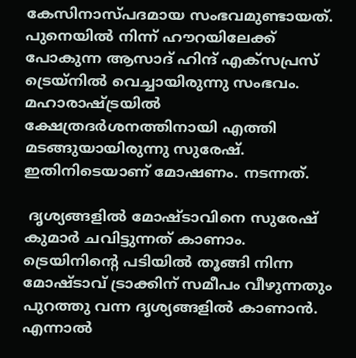കേസിനാസ്പദമായ സംഭവമുണ്ടായത്. പുനെയില്‍ നിന്ന് ഹൗറയിലേക്ക് പോകുന്ന ആസാദ് ഹിന്ദ് എക്‌സപ്രസ് ട്രെയ്‌നില്‍ വെച്ചായിരുന്നു സംഭവം. മഹാരാഷ്ട്രയില്‍ ക്ഷേത്രദര്‍ശനത്തിനായി എത്തി മടങ്ങുയായിരുന്നു സുരേഷ്. ഇതിനിടെയാണ് മോഷണം. നടന്നത്.

 ദൃശ്യങ്ങളില്‍ മോഷ്ടാവിനെ സുരേഷ് കുമാര്‍ ചവിട്ടുന്നത് കാണാം. ട്രെയിനിന്റെ പടിയില്‍ തൂങ്ങി നിന്ന മോഷ്ടാവ് ട്രാക്കിന് സമീപം വീഴുന്നതും പുറത്തു വന്ന ദൃശ്യങ്ങളില്‍ കാണാൻ. എന്നാല്‍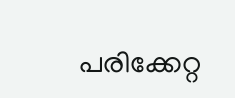പരിക്കേറ്റ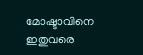മോഷ്ടാവിനെ ഇതുവരെ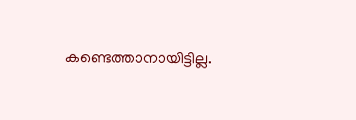കണ്ടെത്താനായിട്ടില്ല.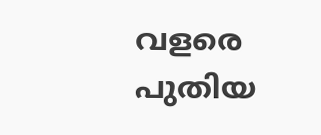വളരെ പുതിയ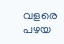വളരെ പഴയ